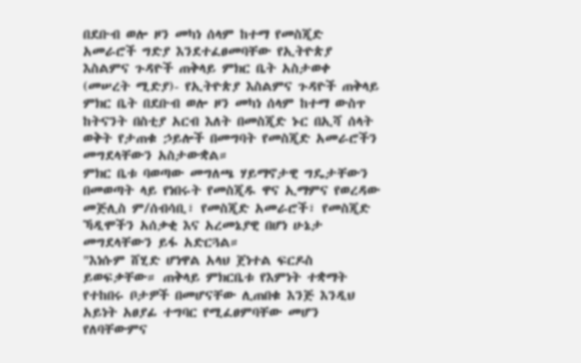በደቡብ ወሎ ዞን መካነ ሰላም ከተማ የመስጂድ አመራሮች ግድያ እንደተፈፀመባቸው የኢትዮጵያ እስልምና ጉዳዮች ጠቅላይ ምክር ቤት አስታወቀ
(መሠረት ሚድያ)- የኢትዮጵያ እስልምና ጉዳዮች ጠቅላይ ምክር ቤት በደቡብ ወሎ ዞን መካነ ሰላም ከተማ ውስጥ ከትናንት በስቲያ አርብ እለት በመስጂድ ኑር በኢሻ ሰላት ወቅት የታጠቁ ኃይሎች በመግባት የመስጂድ አመራሮችን መግደላቸውን አስታውቋል።
ምክር ቤቱ ባወጣው መግለጫ ሃይማኖታዊ ግዴታቸውን በመወጣት ላይ የነበሩት የመስጂዱ ዋና ኢማምና የወረዳው መጅሊስ ም/ሰብሳቢ፣ የመስጂድ አመራሮች፣ የመስጂድ ኻዲሞችን አሰቃቂ እና አረመኔያዊ በሆነ ሁኔታ መግደላቸውን ይፋ አድርጓል።
"እነሱም ሸሂድ ሆነዋል አላህ ጀነተል ፍርዶስ ይወፍቃቸው። ጠቅላይ ምክርቤቱ የእምነት ተቋማት የተከበሩ ቦታዎች በመሆናቸው ሊጠበቁ እንጅ እንዲህ አይነት አፀያፊ ተግባር የሚፈፀምባቸው መሆን የለባቸውምና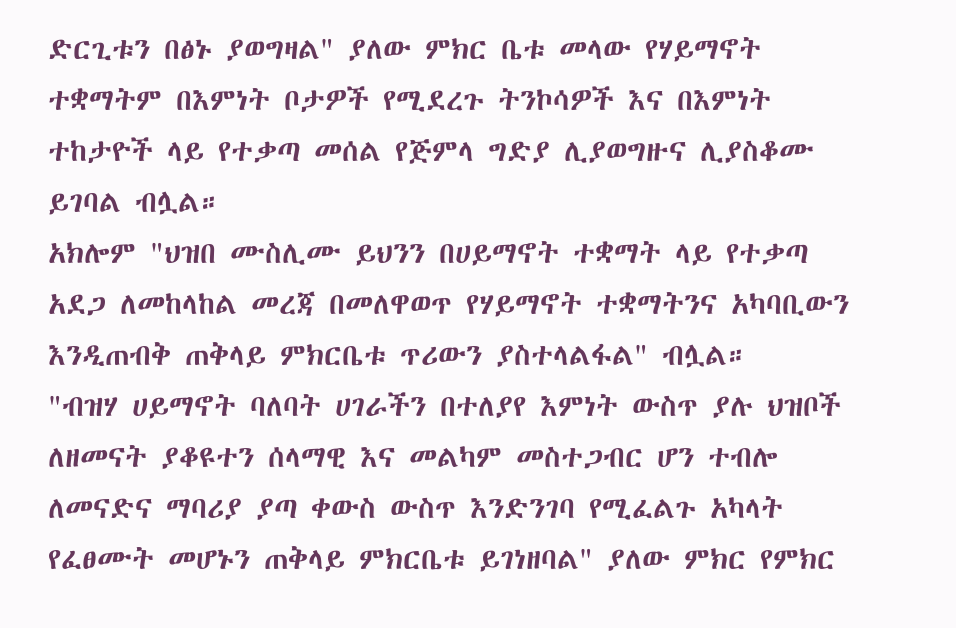ድርጊቱን በፅኑ ያወግዛል" ያለው ምክር ቤቱ መላው የሃይማኖት ተቋማትም በእምነት ቦታዎች የሚደረጉ ትንኮሳዎች እና በእምነት ተከታዮች ላይ የተቃጣ መሰል የጅምላ ግድያ ሊያወግዙና ሊያስቆሙ ይገባል ብሏል።
አክሎም "ህዝበ ሙስሊሙ ይህንን በሀይማኖት ተቋማት ላይ የተቃጣ አደጋ ለመከላከል መረጃ በመለዋወጥ የሃይማኖት ተቋማትንና አካባቢውን እንዲጠብቅ ጠቅላይ ምክርቤቱ ጥሪውን ያስተላልፋል" ብሏል።
"ብዝሃ ሀይማኖት ባለባት ሀገራችን በተለያየ እምነት ውስጥ ያሉ ህዝቦች ለዘመናት ያቆዩተን ሰላማዊ እና መልካም መስተጋብር ሆን ተብሎ ለመናድና ማባሪያ ያጣ ቀውስ ውስጥ እንድንገባ የሚፈልጉ አካላት የፈፀሙት መሆኑን ጠቅላይ ምክርቤቱ ይገነዘባል" ያለው ምክር የምክር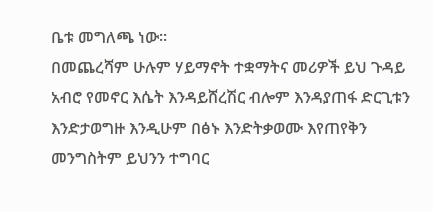ቤቱ መግለጫ ነው።
በመጨረሻም ሁሉም ሃይማኖት ተቋማትና መሪዎች ይህ ጉዳይ አብሮ የመኖር እሴት እንዳይሸረሽር ብሎም እንዳያጠፋ ድርጊቱን እንድታወግዙ እንዲሁም በፅኑ እንድትቃወሙ እየጠየቅን መንግስትም ይህንን ተግባር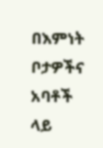በእምነት ቦታዎችና አባቶች ላይ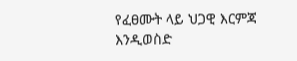የፈፀሙት ላይ ህጋዊ እርምጃ እንዲወስድ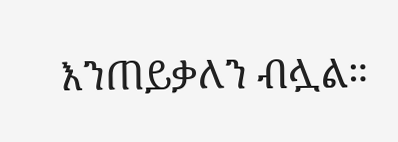እንጠይቃለን ብሏል።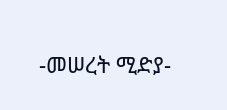-መሠረት ሚድያ-